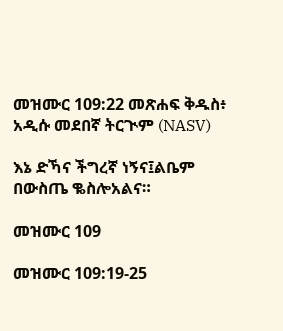መዝሙር 109:22 መጽሐፍ ቅዱስ፥ አዲሱ መደበኛ ትርጒም (NASV)

እኔ ድኻና ችግረኛ ነኝና፤ልቤም በውስጤ ቈስሎአልና።

መዝሙር 109

መዝሙር 109:19-25